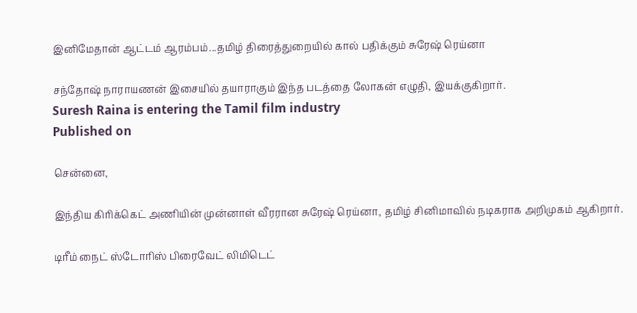இனிமேதான் ஆட்டம் ஆரம்பம்...தமிழ் திரைத்துறையில் கால் பதிக்கும் சுரேஷ் ரெய்னா

சந்தோஷ் நாராயணன் இசையில் தயாராகும் இந்த படத்தை லோகன் எழுதி, இயக்குகிறார்.
Suresh Raina is entering the Tamil film industry
Published on

சென்னை,

இந்திய கிரிக்கெட் அணியின் முன்னாள் வீரரான சுரேஷ் ரெய்னா, தமிழ் சினிமாவில் நடிகராக அறிமுகம் ஆகிறார்.

டிரீம் நைட் ஸ்டோரிஸ் பிரைவேட் லிமிடெட்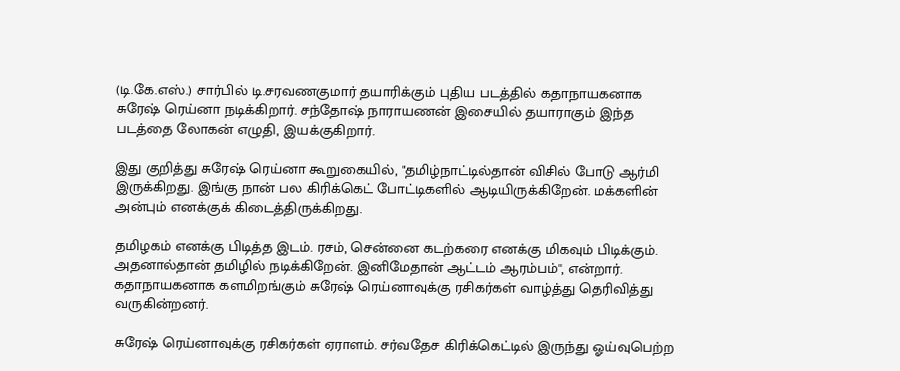(டி.கே.எஸ்.) சார்பில் டி.சரவணகுமார் தயாரிக்கும் புதிய படத்தில் கதாநாயகனாக சுரேஷ் ரெய்னா நடிக்கிறார். சந்தோஷ் நாராயணன் இசையில் தயாராகும் இந்த படத்தை லோகன் எழுதி, இயக்குகிறார்.

இது குறித்து சுரேஷ் ரெய்னா கூறுகையில், "தமிழ்நாட்டில்தான் விசில் போடு ஆர்மி இருக்கிறது. இங்கு நான் பல கிரிக்கெட் போட்டிகளில் ஆடியிருக்கிறேன். மக்களின் அன்பும் எனக்குக் கிடைத்திருக்கிறது.

தமிழகம் எனக்கு பிடித்த இடம். ரசம், சென்னை கடற்கரை எனக்கு மிகவும் பிடிக்கும். அதனால்தான் தமிழில் நடிக்கிறேன். இனிமேதான் ஆட்டம் ஆரம்பம்'', என்றார். கதாநாயகனாக களமிறங்கும் சுரேஷ் ரெய்னாவுக்கு ரசிகர்கள் வாழ்த்து தெரிவித்து வருகின்றனர்.

சுரேஷ் ரெய்னாவுக்கு ரசிகர்கள் ஏராளம். சர்வதேச கிரிக்கெட்டில் இருந்து ஓய்வுபெற்ற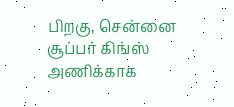பிறகு, சென்னை சூப்பர் கிங்ஸ் அணிக்காக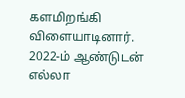களமிறங்கி விளையாடினார். 2022-ம் ஆண்டுடன் எல்லா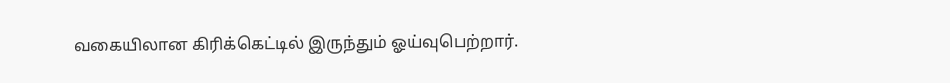வகையிலான கிரிக்கெட்டில் இருந்தும் ஓய்வுபெற்றார்.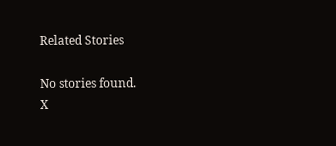Related Stories

No stories found.
X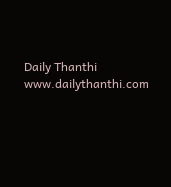Daily Thanthi
www.dailythanthi.com